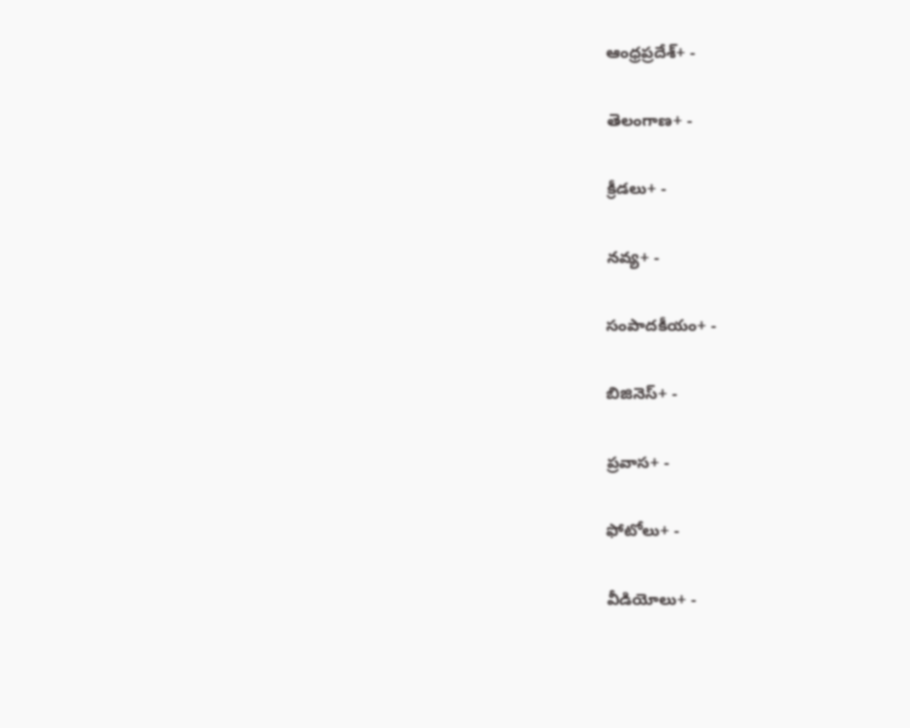ఆంధ్రప్రదేశ్+ -

తెలంగాణ+ -

క్రీడలు+ -

నవ్య+ -

సంపాదకీయం+ -

బిజినెస్+ -

ప్రవాస+ -

ఫోటోలు+ -

వీడియోలు+ -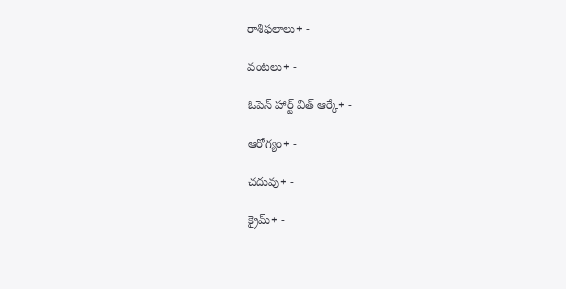రాశిఫలాలు+ -

వంటలు+ -

ఓపెన్ హార్ట్ విత్ ఆర్కే+ -

ఆరోగ్యం+ -

చదువు+ -

క్రైమ్+ -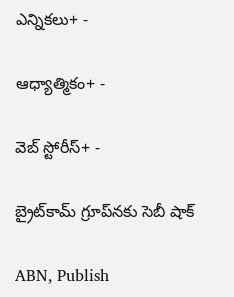ఎన్నికలు+ -

ఆధ్యాత్మికం+ -

వెబ్ స్టోరీస్+ -

బ్రైట్‌కామ్‌ గ్రూప్‌నకు సెబీ షాక్‌

ABN, Publish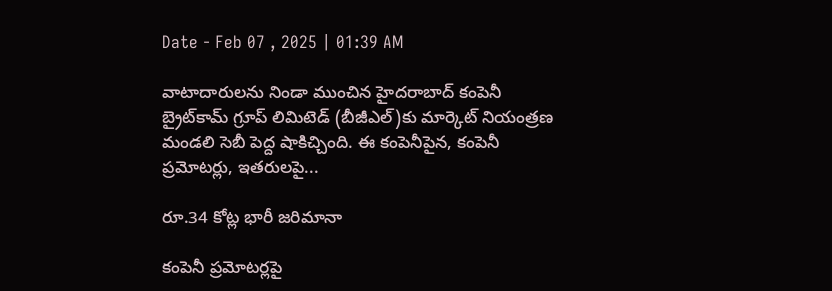Date - Feb 07 , 2025 | 01:39 AM

వాటాదారులను నిండా ముంచిన హైదరాబాద్‌ కంపెనీ బ్రైట్‌కామ్‌ గ్రూప్‌ లిమిటెడ్‌ (బీజీఎల్‌)కు మార్కెట్‌ నియంత్రణ మండలి సెబీ పెద్ద షాకిచ్చింది. ఈ కంపెనీపైన, కంపెనీ ప్రమోటర్లు, ఇతరులపై...

రూ.34 కోట్ల భారీ జరిమానా

కంపెనీ ప్రమోటర్లపై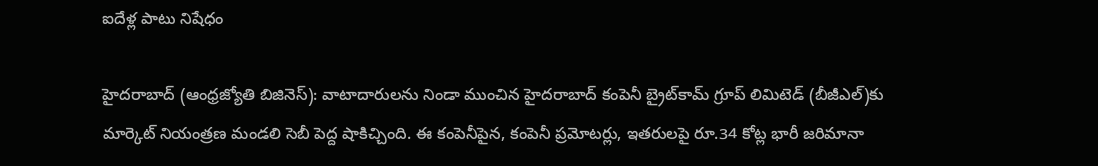ఐదేళ్ల పాటు నిషేధం

హైదరాబాద్‌ (ఆంధ్రజ్యోతి బిజినెస్‌): వాటాదారులను నిండా ముంచిన హైదరాబాద్‌ కంపెనీ బ్రైట్‌కామ్‌ గ్రూప్‌ లిమిటెడ్‌ (బీజీఎల్‌)కు మార్కెట్‌ నియంత్రణ మండలి సెబీ పెద్ద షాకిచ్చింది. ఈ కంపెనీపైన, కంపెనీ ప్రమోటర్లు, ఇతరులపై రూ.34 కోట్ల భారీ జరిమానా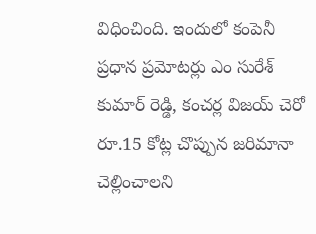విధించింది. ఇందులో కంపెనీ ప్రధాన ప్రమోటర్లు ఎం సురేశ్‌ కుమార్‌ రెడ్డి, కంచర్ల విజయ్‌ చెరో రూ.15 కోట్ల చొప్పున జరిమానా చెల్లించాలని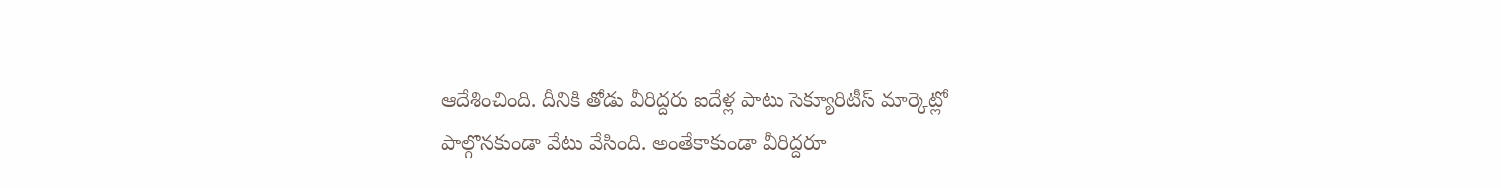ఆదేశించింది. దీనికి తోడు వీరిద్దరు ఐదేళ్ల పాటు సెక్యూరిటీస్‌ మార్కెట్లో పాల్గొనకుండా వేటు వేసింది. అంతేకాకుండా వీరిద్దరూ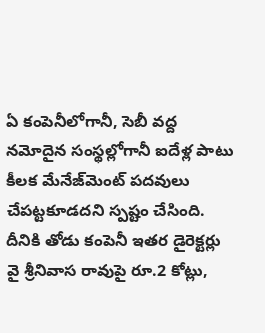ఏ కంపెనీలోగానీ, సెబీ వద్ద నమోదైన సంస్థల్లోగానీ ఐదేళ్ల పాటు కీలక మేనేజ్‌మెంట్‌ పదవులు చేపట్టకూడదని స్పష్టం చేసింది. దీనికి తోడు కంపెనీ ఇతర డైరెక్టర్లు వై శ్రీనివాస రావుపై రూ.2 కోట్లు,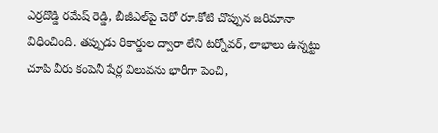ఎర్రదొడ్డి రమేష్‌ రెడ్డి, బీజీఎల్‌పై చెరో రూ.కోటి చొప్పున జరిమానా విధించింది. తప్పుడు రికార్డుల ద్వారా లేని టర్నోవర్‌, లాభాలు ఉన్నట్టు చూపి వీరు కంపెనీ షేర్ల విలువను భారీగా పెంచి,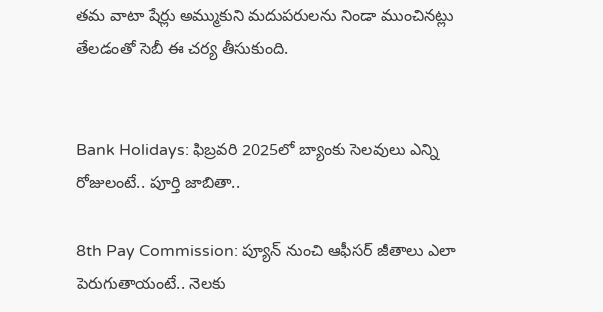తమ వాటా షేర్లు అమ్ముకుని మదుపరులను నిండా ముంచినట్లు తేలడంతో సెబీ ఈ చర్య తీసుకుంది.


Bank Holidays: ఫిబ్రవరి 2025లో బ్యాంకు సెలవులు ఎన్ని రోజులంటే.. పూర్తి జాబితా..

8th Pay Commission: ప్యూన్ నుంచి ఆఫీసర్ జీతాలు ఎలా పెరుగుతాయంటే.. నెలకు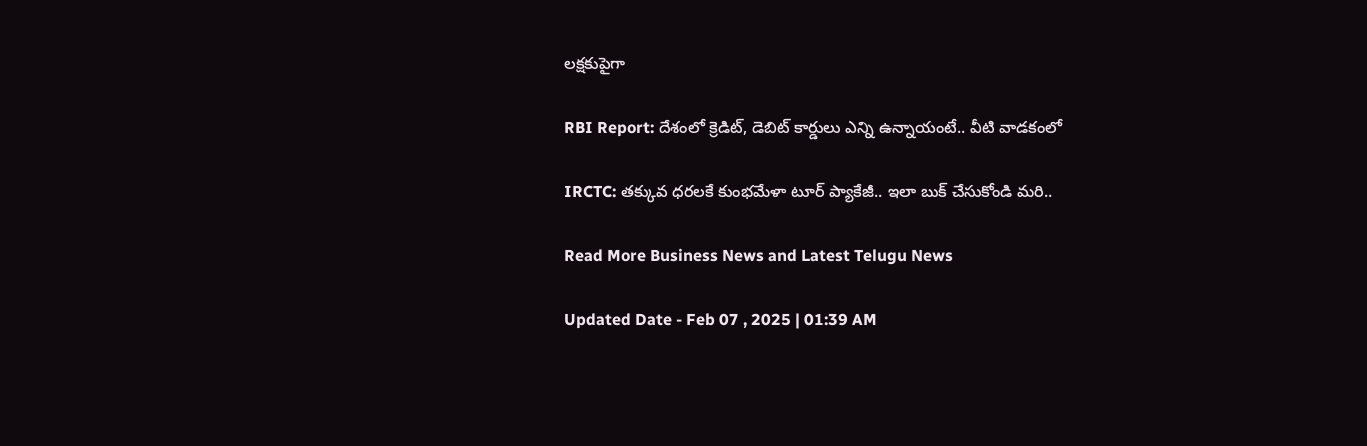లక్షకుపైగా

RBI Report: దేశంలో క్రెడిట్, డెబిట్ కార్డులు ఎన్ని ఉన్నాయంటే.. వీటి వాడకంలో

IRCTC: తక్కువ ధరలకే కుంభమేళా టూర్ ప్యాకేజీ.. ఇలా బుక్ చేసుకోండి మరి..

Read More Business News and Latest Telugu News

Updated Date - Feb 07 , 2025 | 01:39 AM